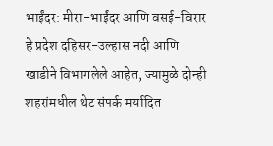भाईंदर: मीरा-भाईंदर आणि वसई-विरार हे प्रदेश दहिसर-उल्हास नदी आणि खाडीने विभागलेले आहेत, ज्यामुळे दोन्ही शहरांमधील थेट संपर्क मर्यादित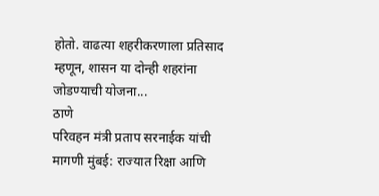होतो. वाढत्या शहरीकरणाला प्रतिसाद म्हणून, शासन या दोन्ही शहरांना जोडण्याची योजना...
ठाणे
परिवहन मंत्री प्रताप सरनाईक यांची मागणी मुंबई: राज्यात रिक्षा आणि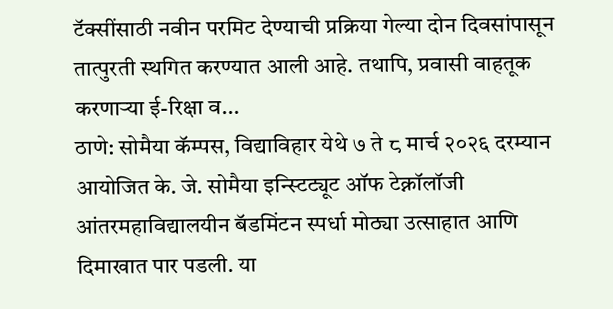टॅक्सींसाठी नवीन परमिट देण्याची प्रक्रिया गेल्या दोन दिवसांपासून तात्पुरती स्थगित करण्यात आली आहे. तथापि, प्रवासी वाहतूक करणाऱ्या ई-रिक्षा व...
ठाणे: सोमैया कॅम्पस, विद्याविहार येथे ७ ते ८ मार्च २०२६ दरम्यान आयोजित के. जे. सोमैया इन्स्टिट्यूट ऑफ टेक्नॉलॉजी आंतरमहाविद्यालयीन बॅडमिंटन स्पर्धा मोठ्या उत्साहात आणि दिमाखात पार पडली. या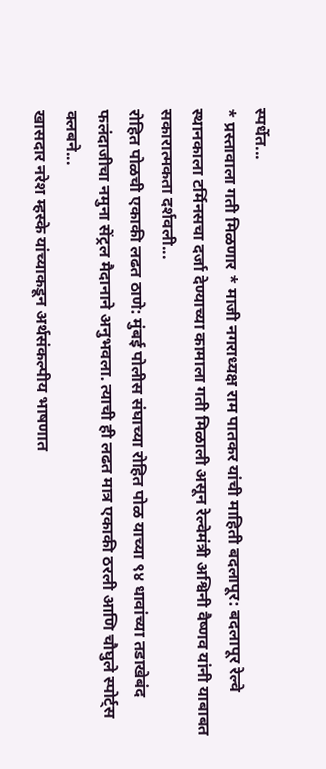स्पर्धेत...
* प्रस्तावाला गती मिळणार * माजी नगराध्यक्ष राम पातकर यांची माहिती बदलापूर: बदलापूर रेल्वे स्थानकाला टर्मिनसचा दर्जा देण्याच्या कामाला गती मिळाली असून रेल्वेमंत्री अश्विनी वैष्णव यांनी याबाबत सकारात्मकता दर्शवली...
रोहित पोळची एकाकी लढत ठाणे: मुंबई पोलीस संघाच्या रोहित पोळ याच्या ९४ धावांच्या तडाखेबंद फलंदाजीचा नमुना सेंट्रल मैदानाने अनुभवला. त्याची ही लढत मात्र एकाकी ठरली आणि चौघुले स्पोर्ट्स क्लबने...
खासदार नरेश म्हस्के यांच्याकडून अर्थसंकल्पीय भाषणात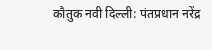कौतुक नवी दिल्ली: पंतप्रधान नरेंद्र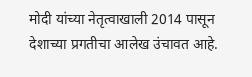मोदी यांच्या नेतृत्वाखाली 2014 पासून देशाच्या प्रगतीचा आलेख उंचावत आहे.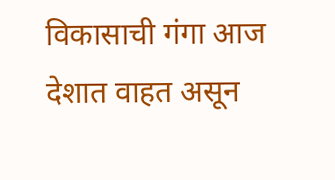विकासाची गंगा आज देशात वाहत असून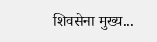शिवसेना मुख्य...